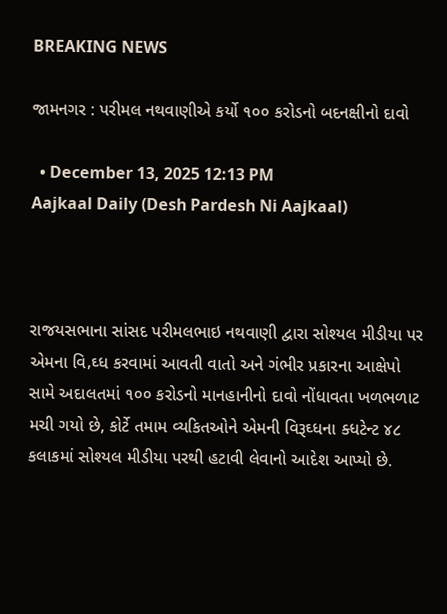BREAKING NEWS

જામનગર : પરીમલ નથવાણીએ કર્યો ૧૦૦ કરોડનો બદનક્ષીનો દાવો

  • December 13, 2025 12:13 PM
Aajkaal Daily (Desh Pardesh Ni Aajkaal)



રાજયસભાના સાંસદ પરીમલભાઇ નથવાણી દ્વારા સોશ્યલ મીડીયા પર એમના વિ‚ઘ્ધ કરવામાં આવતી વાતો અને ગંભીર પ્રકારના આક્ષેપો સામે અદાલતમાં ૧૦૦ કરોડનો માનહાનીનો દાવો નોંધાવતા ખળભળાટ મચી ગયો છે, કોર્ટે તમામ વ્યકિતઓને એમની વિરૂઘ્ધના ક્ધટેન્ટ ૪૮ કલાકમાં સોશ્યલ મીડીયા પરથી હટાવી લેવાનો આદેશ આપ્યો છે.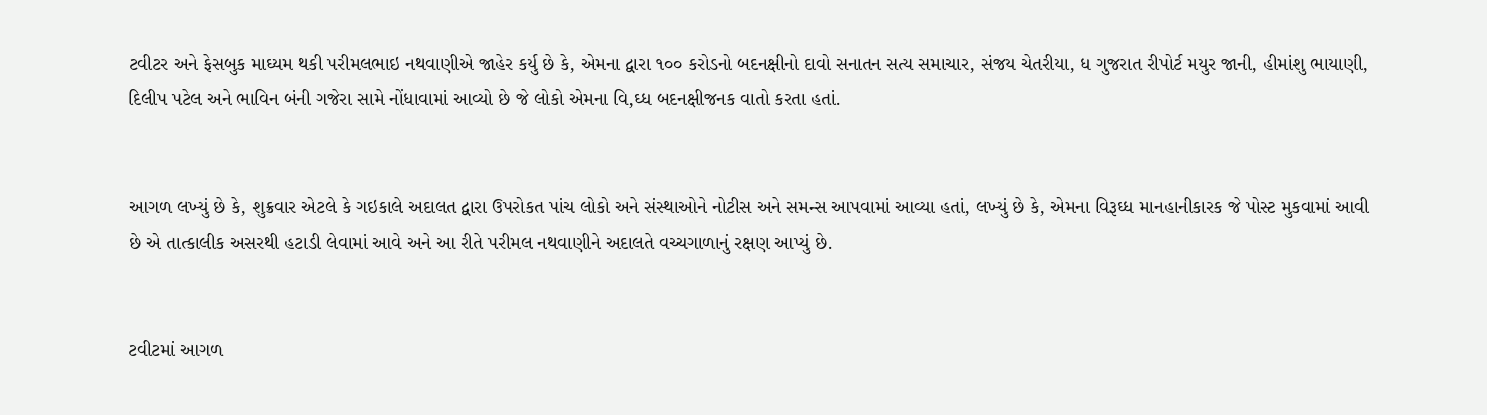ટવીટર અને ફેસબુક માઘ્યમ થકી પરીમલભાઇ નથવાણીએ જાહેર કર્યુ છે કે, એમના દ્વારા ૧૦૦ કરોડનો બદનક્ષીનો દાવો સનાતન સત્ય સમાચાર, સંજય ચેતરીયા, ધ ગુજરાત રીપોર્ટ મયુર જાની, હીમાંશુ ભાયાણી, દિલીપ પટેલ અને ભાવિન બંની ગજેરા સામે નોંધાવામાં આવ્યો છે જે લોકો એમના વિ‚ઘ્ધ બદનક્ષીજનક વાતો કરતા હતાં.


આગળ લખ્યું છે કે, શુક્રવાર એટલે કે ગઇકાલે અદાલત દ્વારા ઉપરોકત પાંચ લોકો અને સંસ્થાઓને નોટીસ અને સમન્સ આપવામાં આવ્યા હતાં, લખ્યું છે કે, એમના વિરૂઘ્ધ માનહાનીકારક જે પોસ્ટ મુકવામાં આવી છે એ તાત્કાલીક અસરથી હટાડી લેવામાં આવે અને આ રીતે પરીમલ નથવાણીને અદાલતે વચ્ચગાળાનું રક્ષણ આપ્યું છે.


ટવીટમાં આગળ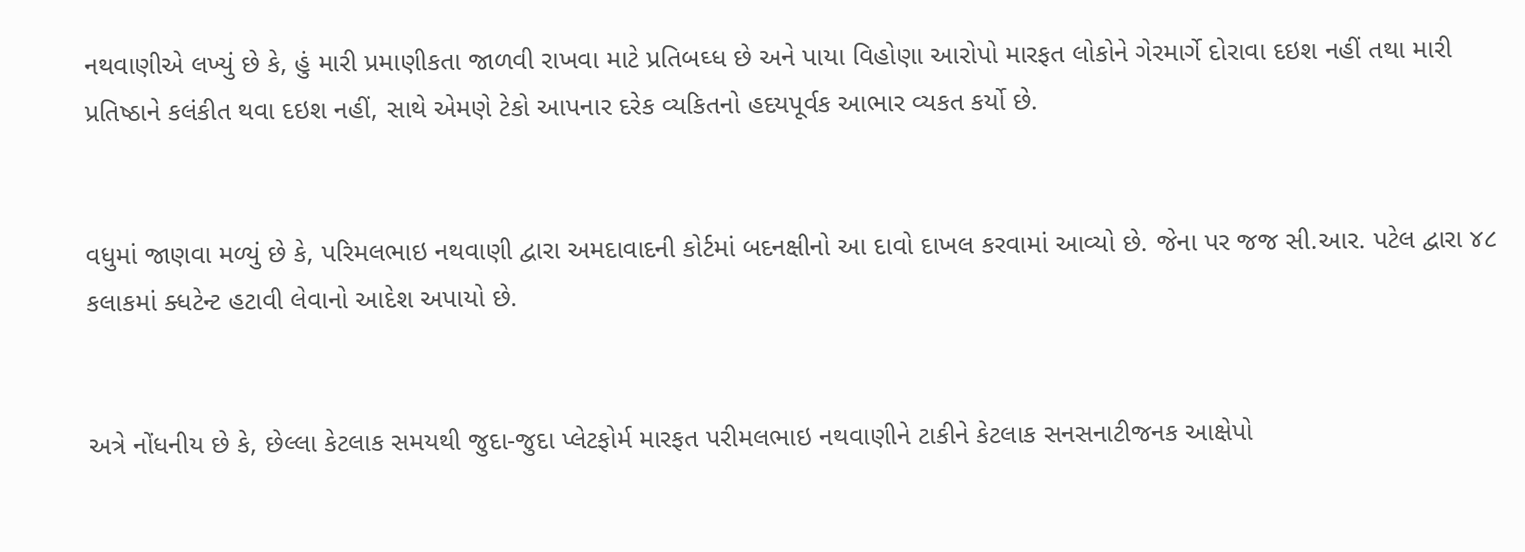નથવાણીએ લખ્યું છે કે, હું મારી પ્રમાણીકતા જાળવી રાખવા માટે પ્રતિબઘ્ધ છે અને પાયા વિહોણા આરોપો મારફત લોકોને ગેરમાર્ગે દોરાવા દઇશ નહીં તથા મારી પ્રતિષ્ઠાને કલંકીત થવા દઇશ નહીં, સાથે એમણે ટેકો આપનાર દરેક વ્યકિતનો હદયપૂર્વક આભાર વ્યકત કર્યો છે.


વધુમાં જાણવા મળ્યું છે કે, પરિમલભાઇ નથવાણી દ્વારા અમદાવાદની કોર્ટમાં બદનક્ષીનો આ દાવો દાખલ કરવામાં આવ્યો છે. જેના પર જજ સી.આર. પટેલ દ્વારા ૪૮ કલાકમાં ક્ધટેન્ટ હટાવી લેવાનો આદેશ અપાયો છે.


અત્રે નોંધનીય છે કે, છેલ્લા કેટલાક સમયથી જુદા-જુદા પ્લેટફોર્મ મારફત પરીમલભાઇ નથવાણીને ટાકીને કેટલાક સનસનાટીજનક આક્ષેપો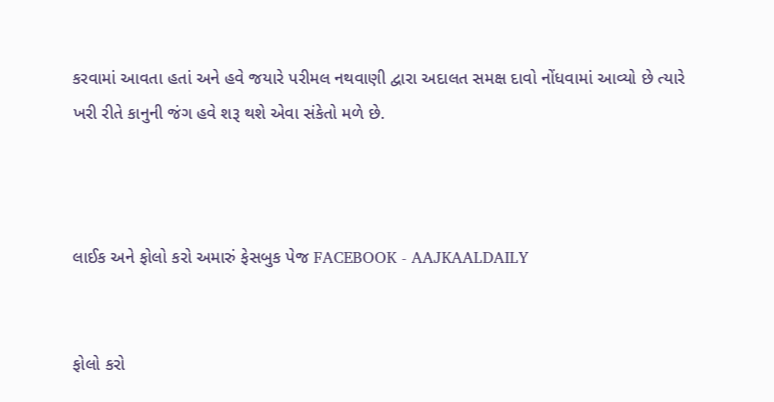કરવામાં આવતા હતાં અને હવે જયારે પરીમલ નથવાણી દ્વારા અદાલત સમક્ષ દાવો નોંધવામાં આવ્યો છે ત્યારે ખરી રીતે કાનુની જંગ હવે શરૂ થશે એવા સંકેતો મળે છે.



લાઈક અને ફોલો કરો અમારું ફેસબુક પેજ FACEBOOK - AAJKAALDAILY


ફોલો કરો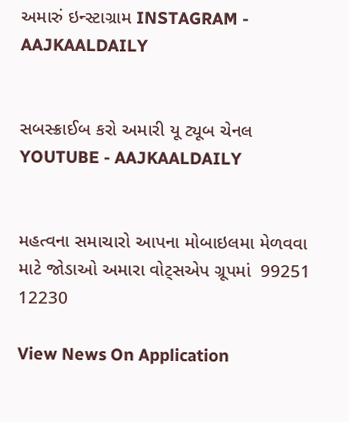અમારું ઇન્સ્ટાગ્રામ INSTAGRAM - AAJKAALDAILY


સબસ્ક્રાઈબ કરો અમારી યૂ ટ્યૂબ ચેનલ YOUTUBE - AAJKAALDAILY


મહત્વના સમાચારો આપના મોબાઇલમા મેળવવા માટે જોડાઓ અમારા વોટ્સએપ ગ્રૂપમાં  99251 12230

View News On Application